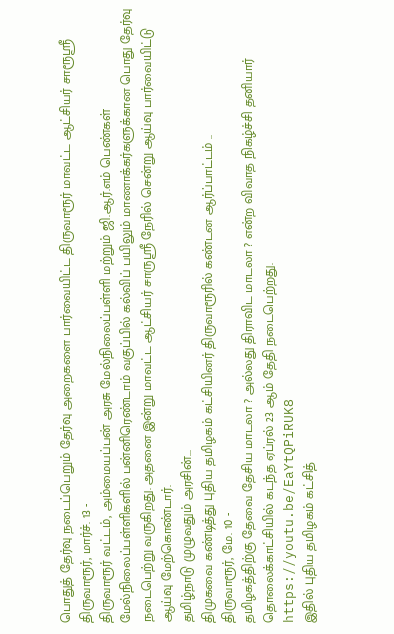பொதுத் தேர்வு நடைப்பெறும் தேர்வு அறைகளை பார்வையிட்ட திருவாரூர் மாவட்ட ஆட்சியர் சாரூஸ்ரீ
திருவாரூர், மார்ச். 13 -
திருவாரூர் வட்டம், அம்மையப்பன் அரசு மேல்நிலைப்பள்ளி மற்றும் ஜி.ஆர்.எம் பெண்கள் மேல்நிலைப்பள்ளிகளில் பன்னிரெண்டாம் வகுப்பில் கல்விப் பயிலும் மாணாக்கர்களுக்கான பொது தேர்வு நடைபெற்று வருகிறது. அதனை இன்று மாவட்ட ஆட்சியர் சாருஸ்ரீ நேரில் சென்று ஆய்வு பார்வையிட்டு ஆய்வு மேற்கொண்டார்.
தமிழ்நாடு முழுவதும் அரசின்...
திமுகவை கண்டித்து புதிய தமிழகம் கட்சியினர் திருவாரூரில் கண்டன ஆர்ப்பாட்டம் ..
திருவாரூர், மே. 10 -
தமிழகத்திற்கு தேவை தேசிய மாடலா ? அல்லது திராவிட மாடலா ? என்ற விவாத நிகழ்ச்சி தனியார் தொலைக்காட்சியில் கடந்த ஏப்ரல் 23 ஆம் தேதி நடைபெற்றது.
https://youtu.be/EaYtQPiRUK8
இதில் புதிய தமிழகம் கட்சித்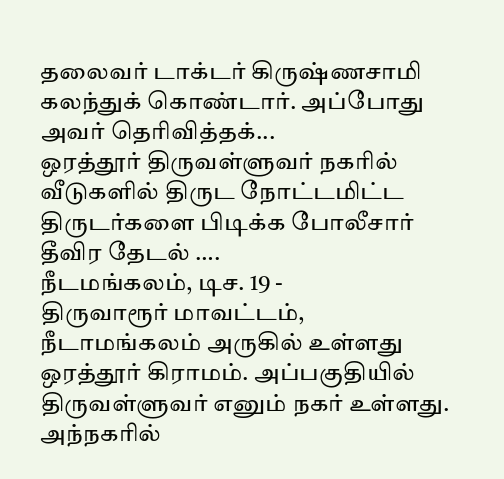தலைவர் டாக்டர் கிருஷ்ணசாமி கலந்துக் கொண்டார். அப்போது அவர் தெரிவித்தக்...
ஒரத்தூர் திருவள்ளுவர் நகரில் வீடுகளில் திருட நோட்டமிட்ட திருடர்களை பிடிக்க போலீசார் தீவிர தேடல் ….
நீடமங்கலம், டிச. 19 -
திருவாரூர் மாவட்டம், நீடாமங்கலம் அருகில் உள்ளது ஒரத்தூர் கிராமம். அப்பகுதியில் திருவள்ளுவர் எனும் நகர் உள்ளது. அந்நகரில்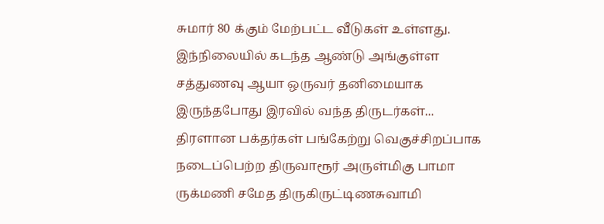சுமார் 80 க்கும் மேற்பட்ட வீடுகள் உள்ளது. இந்நிலையில் கடந்த ஆண்டு அங்குள்ள சத்துணவு ஆயா ஒருவர் தனிமையாக இருந்தபோது இரவில் வந்த திருடர்கள்...
திரளான பக்தர்கள் பங்கேற்று வெகுச்சிறப்பாக நடைப்பெற்ற திருவாரூர் அருள்மிகு பாமா ருக்மணி சமேத திருகிருட்டிணசுவாமி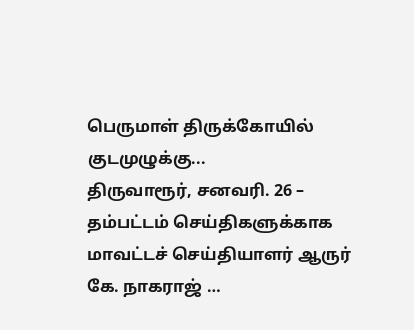பெருமாள் திருக்கோயில் குடமுழுக்கு...
திருவாரூர், சனவரி. 26 –
தம்பட்டம் செய்திகளுக்காக மாவட்டச் செய்தியாளர் ஆருர் கே. நாகராஜ் …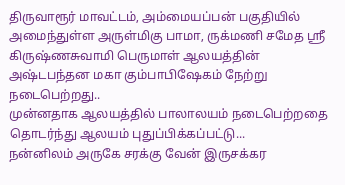திருவாரூர் மாவட்டம், அம்மையப்பன் பகுதியில் அமைந்துள்ள அருள்மிகு பாமா, ருக்மணி சமேத ஸ்ரீ கிருஷ்ணசுவாமி பெருமாள் ஆலயத்தின் அஷ்டபந்தன மகா கும்பாபிஷேகம் நேற்று நடைபெற்றது..
முன்னதாக ஆலயத்தில் பாலாலயம் நடைபெற்றதை தொடர்ந்து ஆலயம் புதுப்பிக்கப்பட்டு...
நன்னிலம் அருகே சரக்கு வேன் இருசக்கர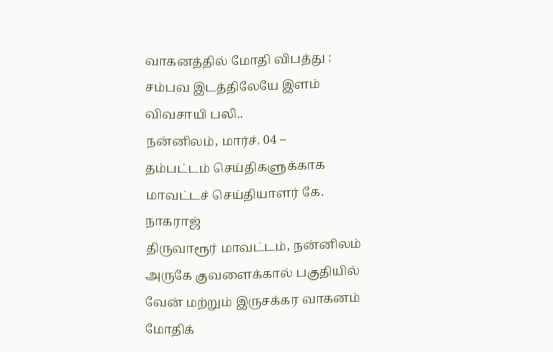வாகனத்தில் மோதி விபத்து : சம்பவ இடத்திலேயே இளம் விவசாயி பலி..
நன்னிலம், மார்ச். 04 –
தம்பட்டம் செய்திகளுக்காக மாவட்டச் செய்தியாளர் கே. நாகராஜ்
திருவாரூர் மாவட்டம், நன்னிலம் அருகே குவளைக்கால் பகுதியில் வேன் மற்றும் இருசக்கர வாகனம் மோதிக்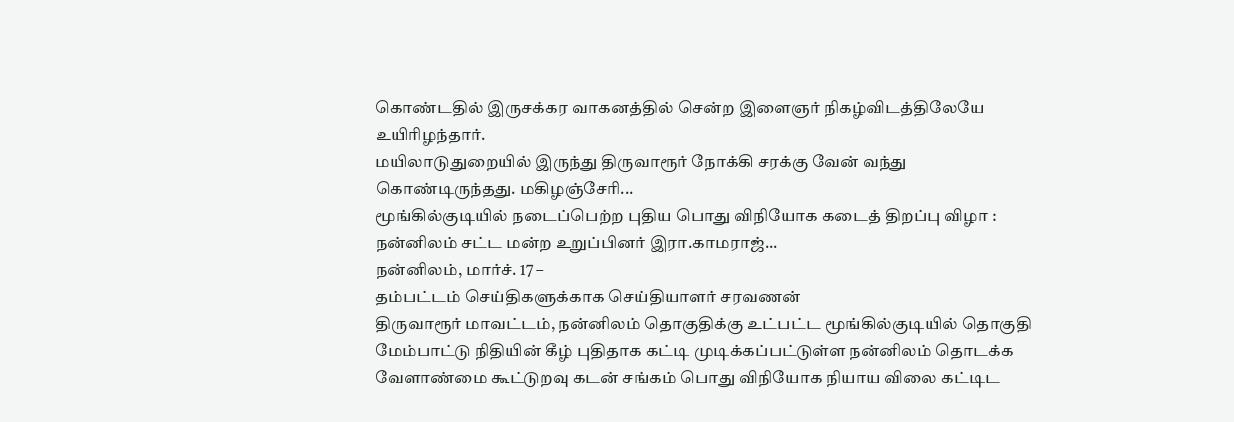கொண்டதில் இருசக்கர வாகனத்தில் சென்ற இளைஞர் நிகழ்விடத்திலேயே உயிரிழந்தார்.
மயிலாடுதுறையில் இருந்து திருவாரூர் நோக்கி சரக்கு வேன் வந்து கொண்டிருந்தது. மகிழஞ்சேரி...
மூங்கில்குடியில் நடைப்பெற்ற புதிய பொது விநியோக கடைத் திறப்பு விழா : நன்னிலம் சட்ட மன்ற உறுப்பினர் இரா.காமராஜ்...
நன்னிலம், மார்ச். 17 –
தம்பட்டம் செய்திகளுக்காக செய்தியாளர் சரவணன்
திருவாரூர் மாவட்டம், நன்னிலம் தொகுதிக்கு உட்பட்ட மூங்கில்குடியில் தொகுதி மேம்பாட்டு நிதியின் கீழ் புதிதாக கட்டி முடிக்கப்பட்டுள்ள நன்னிலம் தொடக்க வேளாண்மை கூட்டுறவு கடன் சங்கம் பொது விநியோக நியாய விலை கட்டிட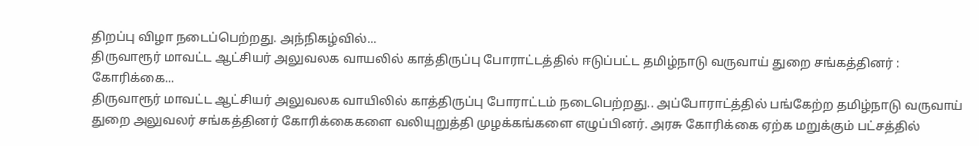திறப்பு விழா நடைப்பெற்றது. அந்நிகழ்வில்...
திருவாரூர் மாவட்ட ஆட்சியர் அலுவலக வாயலில் காத்திருப்பு போராட்டத்தில் ஈடுப்பட்ட தமிழ்நாடு வருவாய் துறை சங்கத்தினர் : கோரிக்கை...
திருவாரூர் மாவட்ட ஆட்சியர் அலுவலக வாயிலில் காத்திருப்பு போராட்டம் நடைபெற்றது.. அப்போராட்த்தில் பங்கேற்ற தமிழ்நாடு வருவாய் துறை அலுவலர் சங்கத்தினர் கோரிக்கைகளை வலியுறுத்தி முழக்கங்களை எழுப்பினர். அரசு கோரிக்கை ஏற்க மறுக்கும் பட்சத்தில்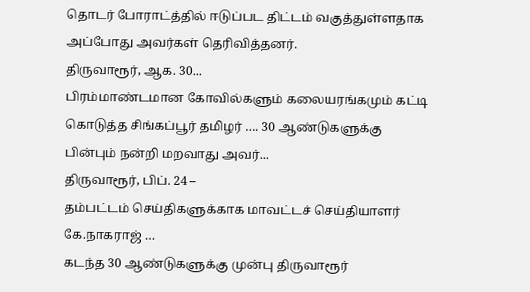தொடர் போராட்த்தில் ஈடுப்பட திட்டம் வகுத்துள்ளதாக அப்போது அவர்கள் தெரிவித்தனர்.
திருவாரூர், ஆக. 30...
பிரம்மாண்டமான கோவில்களும் கலையரங்கமும் கட்டி கொடுத்த சிங்கப்பூர் தமிழர் …. 30 ஆண்டுகளுக்கு பின்பும் நன்றி மறவாது அவர்...
திருவாரூர், பிப். 24 –
தம்பட்டம் செய்திகளுக்காக மாவட்டச் செய்தியாளர் கே.நாகராஜ் …
கடந்த 30 ஆண்டுகளுக்கு முன்பு திருவாரூர்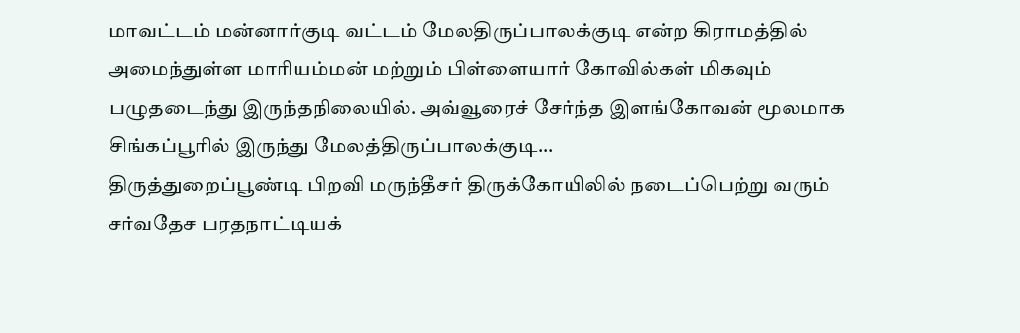மாவட்டம் மன்னார்குடி வட்டம் மேலதிருப்பாலக்குடி என்ற கிராமத்தில் அமைந்துள்ள மாரியம்மன் மற்றும் பிள்ளையார் கோவில்கள் மிகவும் பழுதடைந்து இருந்தநிலையில். அவ்வூரைச் சேர்ந்த இளங்கோவன் மூலமாக சிங்கப்பூரில் இருந்து மேலத்திருப்பாலக்குடி...
திருத்துறைப்பூண்டி பிறவி மருந்தீசர் திருக்கோயிலில் நடைப்பெற்று வரும் சர்வதேச பரதநாட்டியக்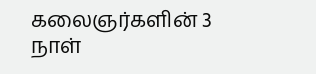கலைஞர்களின் 3 நாள்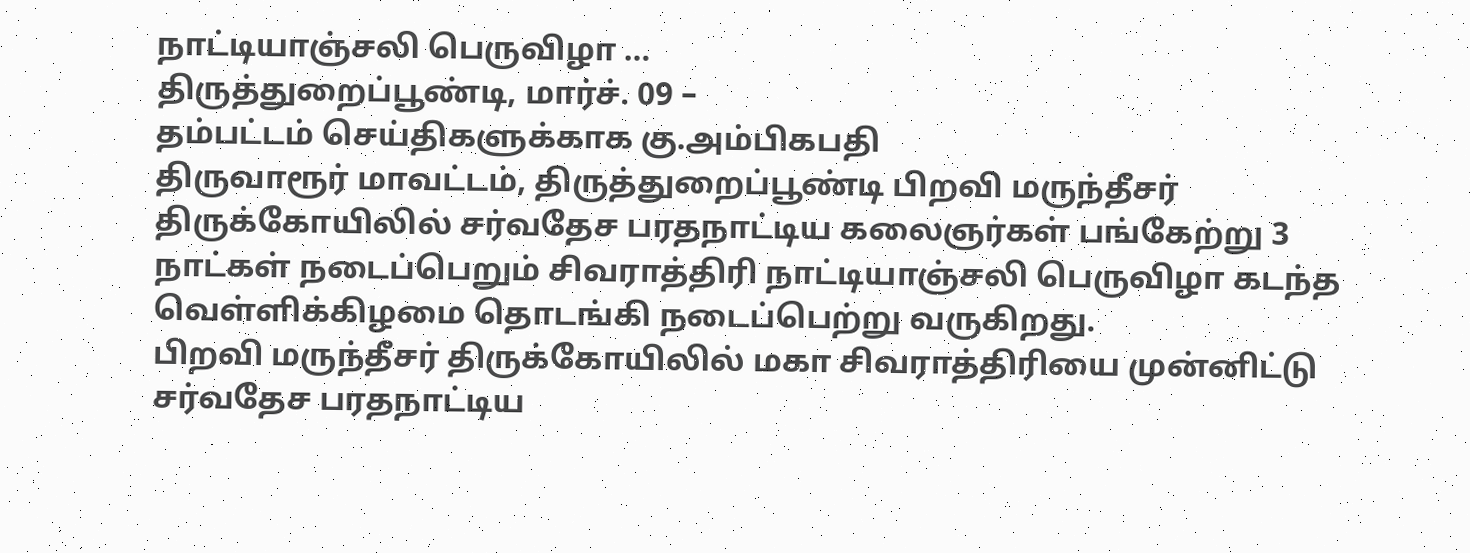நாட்டியாஞ்சலி பெருவிழா …
திருத்துறைப்பூண்டி, மார்ச். 09 –
தம்பட்டம் செய்திகளுக்காக கு.அம்பிகபதி
திருவாரூர் மாவட்டம், திருத்துறைப்பூண்டி பிறவி மருந்தீசர் திருக்கோயிலில் சர்வதேச பரதநாட்டிய கலைஞர்கள் பங்கேற்று 3 நாட்கள் நடைப்பெறும் சிவராத்திரி நாட்டியாஞ்சலி பெருவிழா கடந்த வெள்ளிக்கிழமை தொடங்கி நடைப்பெற்று வருகிறது.
பிறவி மருந்தீசர் திருக்கோயிலில் மகா சிவராத்திரியை முன்னிட்டு சர்வதேச பரதநாட்டிய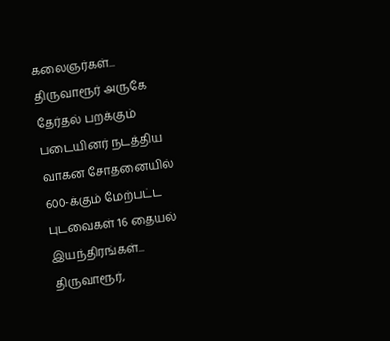கலைஞர்கள்...
திருவாரூர் அருகே தேர்தல் பறக்கும் படையினர் நடத்திய வாகன சோதனையில் 600-க்கும் மேற்பட்ட புடவைகள் 16 தையல் இயந்திரங்கள்...
திருவாரூர்,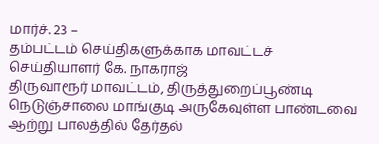மார்ச். 23 –
தம்பட்டம் செய்திகளுக்காக மாவட்டச் செய்தியாளர் கே. நாகராஜ்
திருவாரூர் மாவட்டம், திருத்துறைப்பூண்டி நெடுஞ்சாலை மாங்குடி அருகேவுள்ள பாண்டவை ஆற்று பாலத்தில் தேர்தல்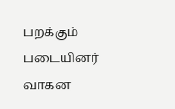பறக்கும் படையினர் வாகன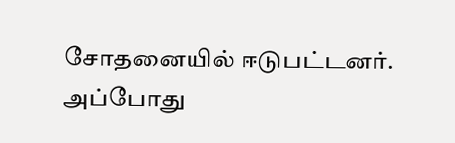சோதனையில் ஈடுபட்டனர்.
அப்போது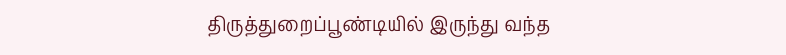திருத்துறைப்பூண்டியில் இருந்து வந்த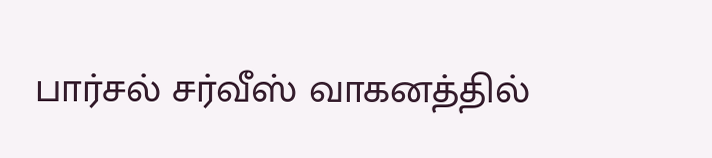பார்சல் சர்வீஸ் வாகனத்தில்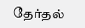தேர்தல்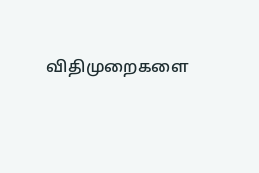விதிமுறைகளை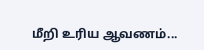மீறி உரிய ஆவணம்...